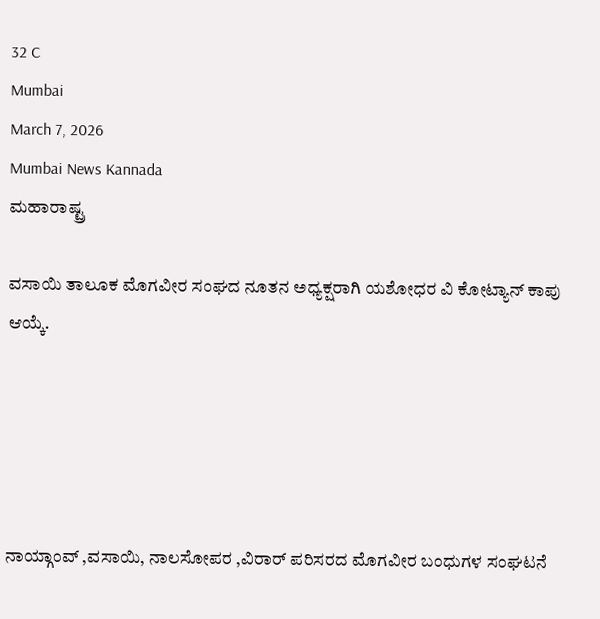32 C
Mumbai
March 7, 2026
Mumbai News Kannada
ಮಹಾರಾಷ್ಟ್ರ

ವಸಾಯಿ ತಾಲೂಕ ಮೊಗವೀರ ಸಂಘದ ನೂತನ ಅಧ್ಯಕ್ಷರಾಗಿ ಯಶೋಧರ ವಿ ಕೋಟ್ಯಾನ್ ಕಾಪು ಆಯ್ಕೆ.





ನಾಯ್ಗಾಂವ್ ,ವಸಾಯಿ, ನಾಲಸೋಪರ ,ವಿರಾರ್ ಪರಿಸರದ ಮೊಗವೀರ ಬಂಧುಗಳ ಸಂಘಟನೆ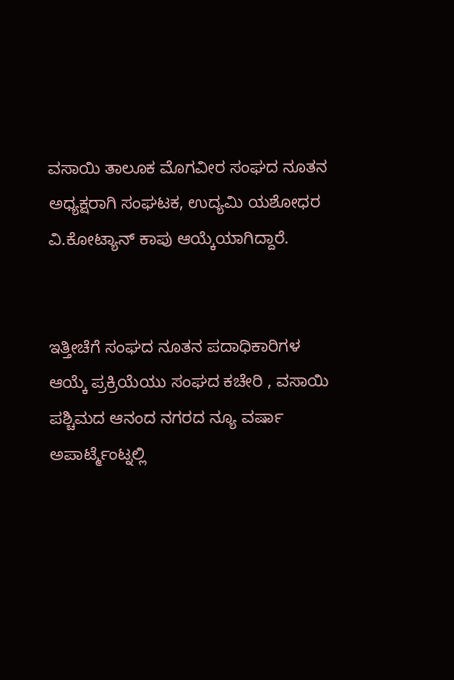ವಸಾಯಿ ತಾಲೂಕ ಮೊಗವೀರ ಸಂಘದ ನೂತನ ಅಧ್ಯಕ್ಷರಾಗಿ ಸಂಘಟಕ, ಉದ್ಯಮಿ ಯಶೋಧರ ವಿ.ಕೋಟ್ಯಾನ್ ಕಾಪು ಆಯ್ಕೆಯಾಗಿದ್ದಾರೆ.


ಇತ್ತೀಚೆಗೆ ಸಂಘದ ನೂತನ ಪದಾಧಿಕಾರಿಗಳ ಆಯ್ಕೆ ಪ್ರಕ್ರಿಯೆಯು ಸಂಘದ ಕಚೇರಿ , ವಸಾಯಿ ಪಶ್ಚಿಮದ ಆನಂದ ನಗರದ ನ್ಯೂ ವರ್ಷಾ ಅಪಾರ್ಟ್ಮೆಂಟ್ನಲ್ಲಿ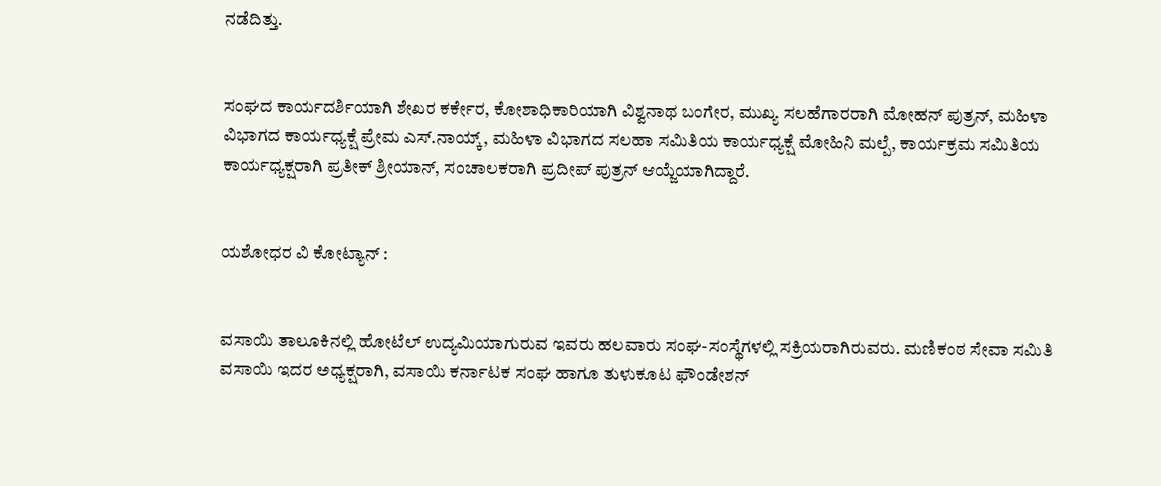ನಡೆದಿತ್ತು.


ಸಂಘದ ಕಾರ್ಯದರ್ಶಿಯಾಗಿ ಶೇಖರ ಕರ್ಕೇರ, ಕೋಶಾಧಿಕಾರಿಯಾಗಿ ವಿಶ್ವನಾಥ ಬಂಗೇರ, ಮುಖ್ಯ ಸಲಹೆಗಾರರಾಗಿ ಮೋಹನ್ ಪುತ್ರನ್, ಮಹಿಳಾ ವಿಭಾಗದ ಕಾರ್ಯಧ್ಯಕ್ಷೆ ಪ್ರೇಮ ಎಸ್.ನಾಯ್ಕ್, ಮಹಿಳಾ ವಿಭಾಗದ ಸಲಹಾ ಸಮಿತಿಯ ಕಾರ್ಯಧ್ಯಕ್ಷೆ ಮೋಹಿನಿ ಮಲ್ಪೆ, ಕಾರ್ಯಕ್ರಮ ಸಮಿತಿಯ ಕಾರ್ಯಧ್ಯಕ್ಷರಾಗಿ ಪ್ರತೀಕ್ ಶ್ರೀಯಾನ್, ಸಂಚಾಲಕರಾಗಿ ಪ್ರದೀಪ್ ಪುತ್ರನ್ ಆಯ್ಜೆಯಾಗಿದ್ದಾರೆ.


ಯಶೋಧರ ವಿ ಕೋಟ್ಯಾನ್ :


ವಸಾಯಿ ತಾಲೂಕಿನಲ್ಲಿ ಹೋಟೆಲ್ ಉದ್ಯಮಿಯಾಗುರುವ ಇವರು ಹಲವಾರು ಸಂಘ-ಸಂಸ್ಥೆಗಳಲ್ಲಿ ಸಕ್ರಿಯರಾಗಿರುವರು. ಮಣಿಕಂಠ ಸೇವಾ ಸಮಿತಿ ವಸಾಯಿ ಇದರ ಅಧ್ಯಕ್ಷರಾಗಿ, ವಸಾಯಿ ಕರ್ನಾಟಕ ಸಂಘ ಹಾಗೂ ತುಳುಕೂಟ ಫೌಂಡೇಶನ್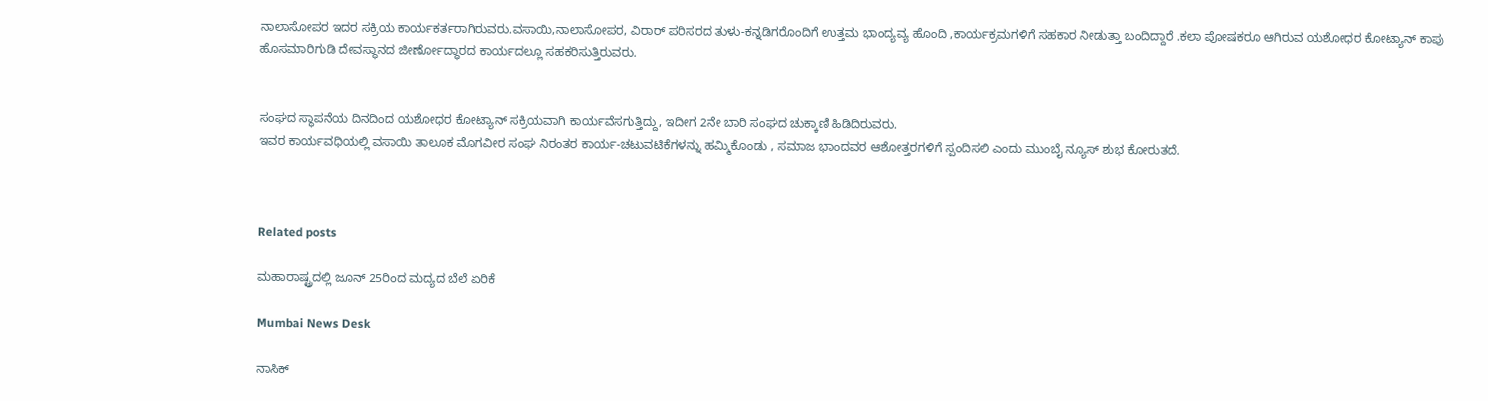ನಾಲಾಸೋಪರ ಇದರ ಸಕ್ರಿಯ ಕಾರ್ಯಕರ್ತರಾಗಿರುವರು.ವಸಾಯಿ,ನಾಲಾಸೋಪರ, ವಿರಾರ್ ಪರಿಸರದ ತುಳು-ಕನ್ನಡಿಗರೊಂದಿಗೆ ಉತ್ತಮ ಭಾಂದ್ಯವ್ಯ ಹೊಂದಿ ,ಕಾರ್ಯಕ್ರಮಗಳಿಗೆ ಸಹಕಾರ ನೀಡುತ್ತಾ ಬಂದಿದ್ದಾರೆ .ಕಲಾ ಪೋಷಕರೂ ಆಗಿರುವ ಯಶೋಧರ ಕೋಟ್ಯಾನ್ ಕಾಪು ಹೊಸಮಾರಿಗುಡಿ ದೇವಸ್ಥಾನದ ಜೀರ್ಣೋದ್ಧಾರದ ಕಾರ್ಯದಲ್ಲೂ ಸಹಕರಿಸುತ್ತಿರುವರು.


ಸಂಘದ ಸ್ಥಾಪನೆಯ ದಿನದಿಂದ ಯಶೋಧರ ಕೋಟ್ಯಾನ್ ಸಕ್ರಿಯವಾಗಿ ಕಾರ್ಯವೆಸಗುತ್ತಿದ್ದು, ಇದೀಗ 2ನೇ ಬಾರಿ ಸಂಘದ ಚುಕ್ಕಾಣಿ ಹಿಡಿದಿರುವರು.
ಇವರ ಕಾರ್ಯವಧಿಯಲ್ಲಿ ವಸಾಯಿ ತಾಲೂಕ ಮೊಗವೀರ ಸಂಘ ನಿರಂತರ ಕಾರ್ಯ-ಚಟುವಟಿಕೆಗಳನ್ನು ಹಮ್ಮಿಕೊಂಡು , ಸಮಾಜ ಭಾಂದವರ ಆಶೋತ್ತರಗಳಿಗೆ ಸ್ಪಂದಿಸಲಿ ಎಂದು ಮುಂಬೈ ನ್ಯೂಸ್ ಶುಭ ಕೋರುತದೆ.



Related posts

ಮಹಾರಾಷ್ಟ್ರದಲ್ಲಿ ಜೂನ್ 25ರಿಂದ ಮದ್ಯದ ಬೆಲೆ ಏರಿಕೆ

Mumbai News Desk

ನಾಸಿಕ್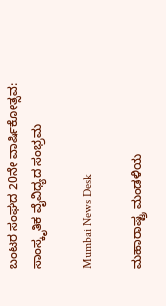ಬಂಟರ ಸಂಘದ 20ನೇ ವಾರ್ಷಿಕೋತ್ಸವ: ಸಾಂಸ್ಕೃತಿಕ ವೈವಿಧ್ಯದ ಸಂಭ್ರಮ

Mumbai News Desk

ಮಹಾರಾಷ್ಟ್ರ ಮಂಡಳಿಯ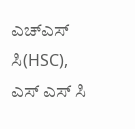ಎಚ್ಎಸ್ ಸಿ(HSC), ಎಸ್ ಎಸ್ ಸಿ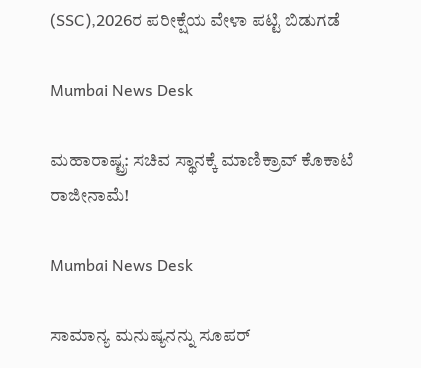(SSC),2026ರ ಪರೀಕ್ಷೆಯ ವೇಳಾ ಪಟ್ಟಿ ಬಿಡುಗಡೆ

Mumbai News Desk

ಮಹಾರಾಷ್ಟ್ರ: ಸಚಿವ ಸ್ಥಾನಕ್ಕೆ ಮಾಣಿಕ್ರಾವ್ ಕೊಕಾಟೆ ರಾಜೀನಾಮೆ!

Mumbai News Desk

ಸಾಮಾನ್ಯ ಮನುಷ್ಯನನ್ನು ಸೂಪರ್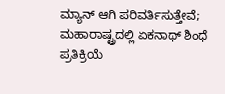ಮ್ಯಾನ್ ಆಗಿ ಪರಿವರ್ತಿಸುತ್ತೇವೆ; ಮಹಾರಾಷ್ಟ್ರದಲ್ಲಿ ಏಕನಾಥ್ ಶಿಂಧೆ ಪ್ರತಿಕ್ರಿಯೆ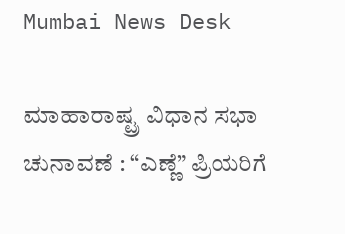Mumbai News Desk

ಮಾಹಾರಾಷ್ಟ್ರ ವಿಧಾನ ಸಭಾ ಚುನಾವಣೆ : “ಎಣ್ಣೆ” ಪ್ರಿಯರಿಗೆ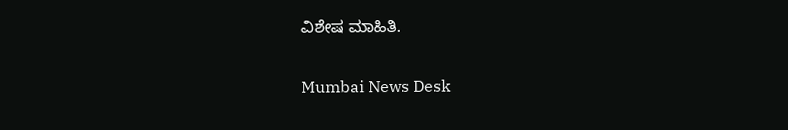ವಿಶೇಷ ಮಾಹಿತಿ.

Mumbai News Desk